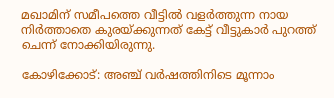മഖാമിന് സമീപത്തെ വീട്ടില്‍ വളര്‍ത്തുന്ന നായ നിര്‍ത്താതെ കുരയ്ക്കുന്നത് കേട്ട് വീട്ടുകാര്‍ പുറത്ത് ചെന്ന് നോക്കിയിരുന്നു.

കോഴിക്കോട്: അഞ്ച് വര്‍ഷത്തിനിടെ മൂന്നാം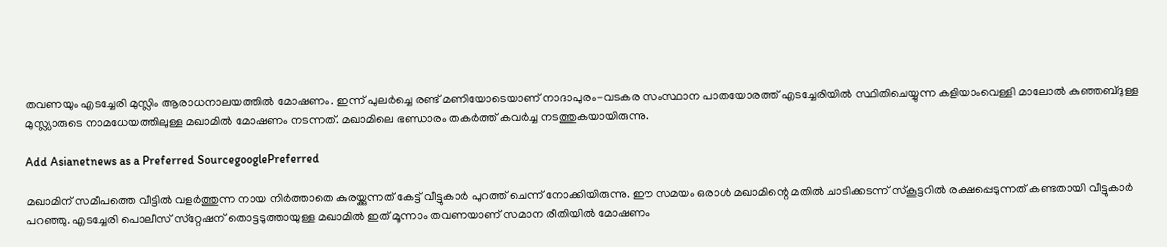തവണയും എടച്ചേരി മുസ്ലിം ആരാധനാലയത്തില്‍ മോഷണം. ഇന്ന് പുലര്‍ച്ചെ രണ്ട് മണിയോടെയാണ് നാദാപുരം-വടകര സംസ്ഥാന പാതയോരത്ത് എടച്ചേരിയില്‍ സ്ഥിതിചെയ്യുന്ന കളിയാംവെള്ളി മാലോല്‍ കുഞ്ഞബ്ദുള്ള മുസ്ല്യാരുടെ നാമധേയത്തിലുള്ള മഖാമില്‍ മോഷണം നടന്നത്. മഖാമിലെ ഭണ്ഡാരം തകര്‍ത്ത് കവര്‍ച്ച നടത്തുകയായിരുന്നു.

Add Asianetnews as a Preferred SourcegooglePreferred

മഖാമിന് സമീപത്തെ വീട്ടില്‍ വളര്‍ത്തുന്ന നായ നിര്‍ത്താതെ കുരയ്ക്കുന്നത് കേട്ട് വീട്ടുകാര്‍ പുറത്ത് ചെന്ന് നോക്കിയിരുന്നു. ഈ സമയം ഒരാള്‍ മഖാമിന്റെ മതില്‍ ചാടിക്കടന്ന് സ്‌കൂട്ടറില്‍ രക്ഷപ്പെടുന്നത് കണ്ടതായി വീട്ടുകാര്‍ പറഞ്ഞു. എടച്ചേരി പൊലീസ് സ്‌റ്റേഷന് തൊട്ടടുത്തായുള്ള മഖാമില്‍ ഇത് മൂന്നാം തവണയാണ് സമാന രീതിയില്‍ മോഷണം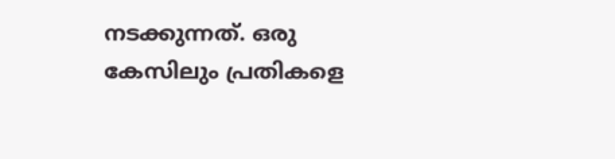നടക്കുന്നത്. ഒരു കേസിലും പ്രതികളെ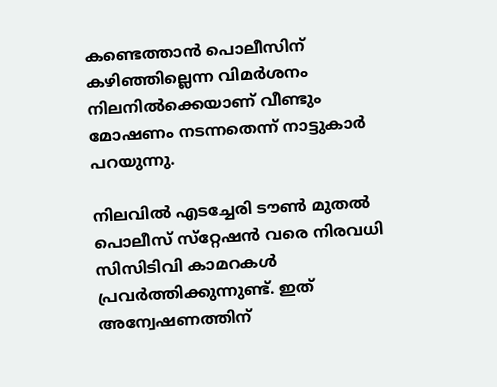കണ്ടെത്താന്‍ പൊലീസിന് കഴിഞ്ഞില്ലെന്ന വിമര്‍ശനം നിലനില്‍ക്കെയാണ് വീണ്ടും മോഷണം നടന്നതെന്ന് നാട്ടുകാര്‍ പറയുന്നു.

നിലവില്‍ എടച്ചേരി ടൗണ്‍ മുതല്‍ പൊലീസ് സ്‌റ്റേഷന്‍ വരെ നിരവധി സിസിടിവി കാമറകള്‍ പ്രവര്‍ത്തിക്കുന്നുണ്ട്. ഇത് അന്വേഷണത്തിന്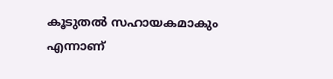കൂടുതല്‍ സഹായകമാകും എന്നാണ്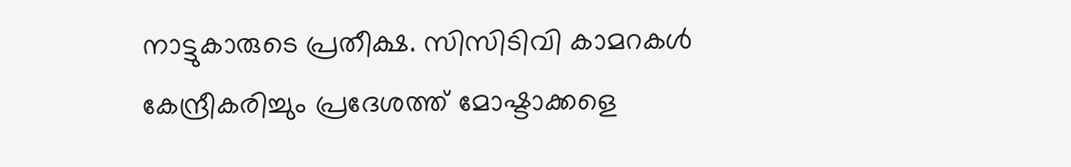നാട്ടുകാരുടെ പ്രതീക്ഷ. സിസിടിവി കാമറകള്‍ കേന്ദ്രീകരിച്ചും പ്രദേശത്ത് മോഷ്ടാക്കളെ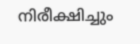നിരീക്ഷിച്ചും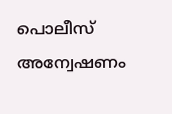പൊലീസ് അന്വേഷണം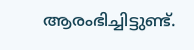ആരംഭിച്ചിട്ടുണ്ട്.